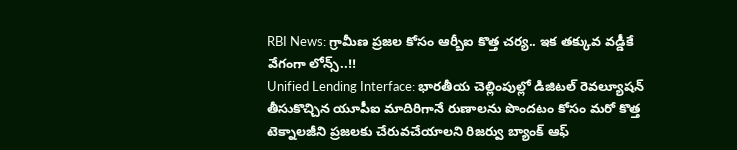RBI News: గ్రామీణ ప్రజల కోసం ఆర్బీఐ కొత్త చర్య.. ఇక తక్కువ వడ్డీకే వేగంగా లోన్స్..!!
Unified Lending Interface: భారతీయ చెల్లింపుల్లో డిజిటల్ రెవల్యూషన్ తీసుకొచ్చిన యూపీఐ మాదిరిగానే రుణాలను పొందటం కోసం మరో కొత్త టెక్నాలజీని ప్రజలకు చేరువచేయాలని రిజర్వు బ్యాంక్ ఆఫ్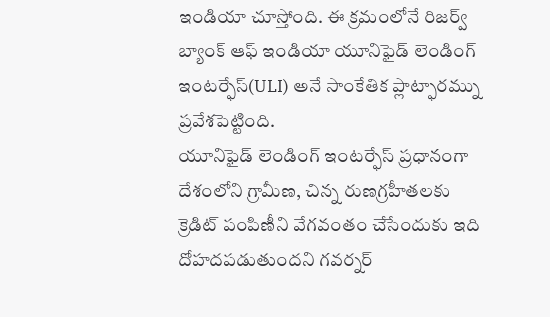ఇండియా చూస్తోంది. ఈ క్రమంలోనే రిజర్వ్ బ్యాంక్ ఆఫ్ ఇండియా యూనిఫైడ్ లెండింగ్ ఇంటర్ఫేస్(ULI) అనే సాంకేతిక ప్లాట్ఫారమ్ను ప్రవేశపెట్టింది.
యూనిఫైడ్ లెండింగ్ ఇంటర్ఫేస్ ప్రధానంగా దేశంలోని గ్రామీణ, చిన్న రుణగ్రహీతలకు క్రెడిట్ పంపిణీని వేగవంతం చేసేందుకు ఇది దోహదపడుతుందని గవర్నర్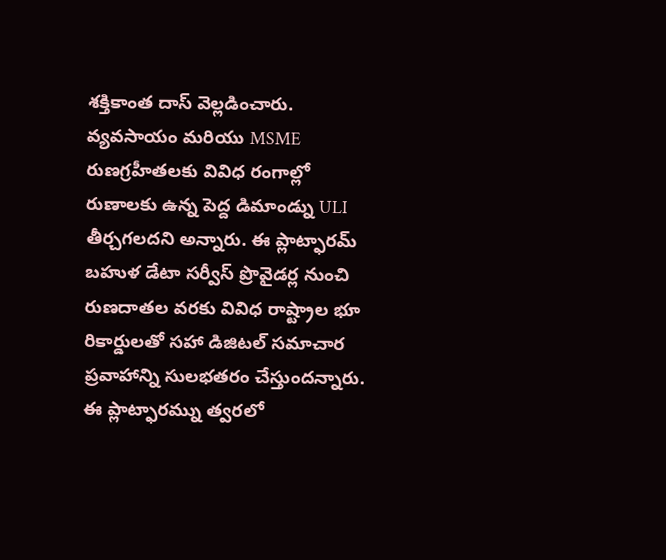శక్తికాంత దాస్ వెల్లడించారు. వ్యవసాయం మరియు MSME రుణగ్రహీతలకు వివిధ రంగాల్లో రుణాలకు ఉన్న పెద్ద డిమాండ్ను ULI తీర్చగలదని అన్నారు. ఈ ప్లాట్ఫారమ్ బహుళ డేటా సర్వీస్ ప్రొవైడర్ల నుంచి రుణదాతల వరకు వివిధ రాష్ట్రాల భూ రికార్డులతో సహా డిజిటల్ సమాచార ప్రవాహాన్ని సులభతరం చేస్తుందన్నారు. ఈ ప్లాట్ఫారమ్ను త్వరలో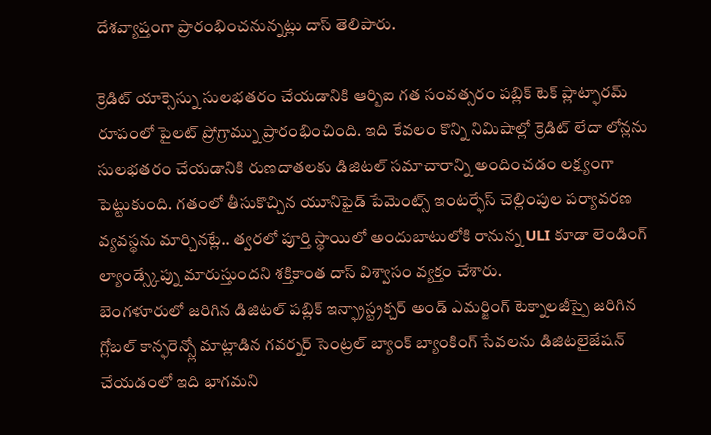దేశవ్యాప్తంగా ప్రారంభించనున్నట్లు దాస్ తెలిపారు.

క్రెడిట్ యాక్సెస్ను సులభతరం చేయడానికి ఆర్బిఐ గత సంవత్సరం పబ్లిక్ టెక్ ప్లాట్ఫారమ్ రూపంలో పైలట్ ప్రోగ్రామ్ను ప్రారంభించింది. ఇది కేవలం కొన్ని నిమిషాల్లో క్రెడిట్ లేదా లోన్లను సులభతరం చేయడానికి రుణదాతలకు డిజిటల్ సమాచారాన్ని అందించడం లక్ష్యంగా పెట్టుకుంది. గతంలో తీసుకొచ్చిన యూనిఫైడ్ పేమెంట్స్ ఇంటర్ఫేస్ చెల్లింపుల పర్యావరణ వ్యవస్థను మార్చినట్లే.. త్వరలో పూర్తి స్థాయిలో అందుబాటులోకి రానున్న ULI కూడా లెండింగ్ ల్యాండ్స్కేప్ను మారుస్తుందని శక్తికాంత దాస్ విశ్వాసం వ్యక్తం చేశారు.
బెంగళూరులో జరిగిన డిజిటల్ పబ్లిక్ ఇన్ఫ్రాస్ట్రక్చర్ అండ్ ఎమర్జింగ్ టెక్నాలజీస్పై జరిగిన గ్లోబల్ కాన్ఫరెన్స్లో మాట్లాడిన గవర్నర్ సెంట్రల్ బ్యాంక్ బ్యాంకింగ్ సేవలను డిజిటలైజేషన్ చేయడంలో ఇది భాగమని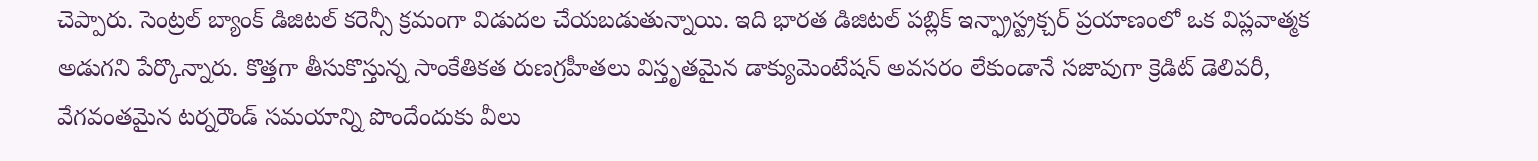చెప్పారు. సెంట్రల్ బ్యాంక్ డిజిటల్ కరెన్సీ క్రమంగా విడుదల చేయబడుతున్నాయి. ఇది భారత డిజిటల్ పబ్లిక్ ఇన్ఫ్రాస్ట్రక్చర్ ప్రయాణంలో ఒక విప్లవాత్మక అడుగని పేర్కొన్నారు. కొత్తగా తీసుకొస్తున్న సాంకేతికత రుణగ్రహీతలు విస్తృతమైన డాక్యుమెంటేషన్ అవసరం లేకుండానే సజావుగా క్రెడిట్ డెలివరీ, వేగవంతమైన టర్నరౌండ్ సమయాన్ని పొందేందుకు వీలు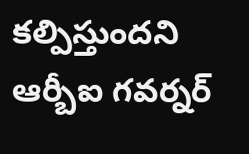కల్పిస్తుందని ఆర్బీఐ గవర్నర్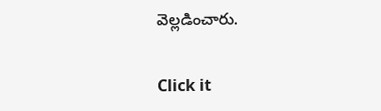వెల్లడించారు.


Click it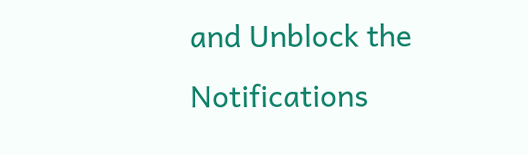and Unblock the Notifications